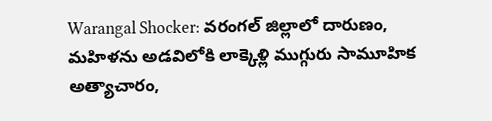Warangal Shocker: వరంగల్ జిల్లాలో దారుణం, మహిళను అడవిలోకి లాక్కెళ్లి ముగ్గురు సామూహిక అత్యాచారం,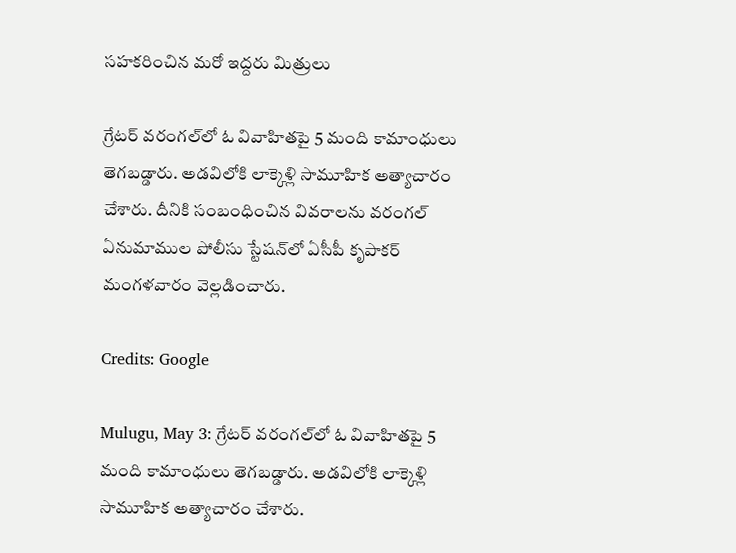సహకరించిన మరో ఇద్దరు మిత్రులు

గ్రేటర్‌ వరంగల్‌లో ఓ వివాహితపై 5 మంది కామాంధులు తెగబడ్డారు. అడవిలోకి లాక్కెళ్లి సామూహిక అత్యాచారం చేశారు. దీనికి సంబంధించిన వివరాలను వరంగల్‌ ఏనుమాముల పోలీసు స్టేషన్‌లో ఏసీపీ కృపాకర్‌ మంగళవారం వెల్లడించారు.

Credits: Google

Mulugu, May 3: గ్రేటర్‌ వరంగల్‌లో ఓ వివాహితపై 5 మంది కామాంధులు తెగబడ్డారు. అడవిలోకి లాక్కెళ్లి సామూహిక అత్యాచారం చేశారు.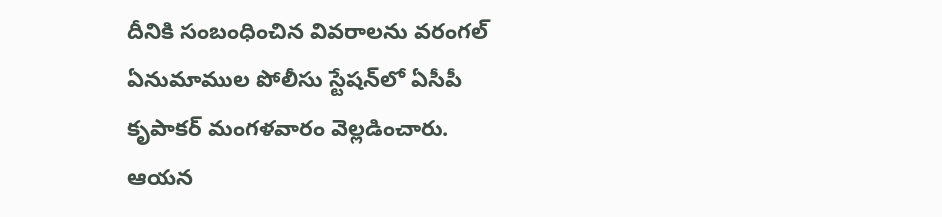దీనికి సంబంధించిన వివరాలను వరంగల్‌ ఏనుమాముల పోలీసు స్టేషన్‌లో ఏసీపీ కృపాకర్‌ మంగళవారం వెల్లడించారు. ఆయన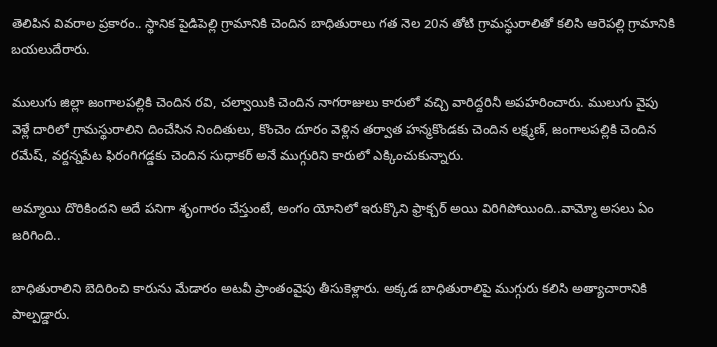తెలిపిన వివరాల ప్రకారం.. స్థానిక పైడిపెల్లి గ్రామానికి చెందిన బాధితురాలు గత నెల 20న తోటి గ్రామస్థురాలితో కలిసి ఆరెపల్లి గ్రామానికి బయలుదేరారు.

ములుగు జిల్లా జంగాలపల్లికి చెందిన రవి, చల్వాయికి చెందిన నాగరాజులు కారులో వచ్చి వారిద్దరినీ అపహరించారు. ములుగు వైపు వెళ్లే దారిలో గ్రామస్థురాలిని దించేసిన నిందితులు, కొంచెం దూరం వెళ్లిన తర్వాత హన్మకొండకు చెందిన లక్ష్మణ్‌, జంగాలపల్లికి చెందిన రమేష్‌, వర్దన్నపేట ఫిరంగిగడ్డకు చెందిన సుధాకర్‌ అనే ముగ్గురిని కారులో ఎక్కించుకున్నారు.

అమ్మాయి దొరికిందని అదే పనిగా శృంగారం చేస్తుంటే, అంగం యోనిలో ఇరుక్కొని ఫ్రాక్చర్ అయి విరిగిపోయింది..వామ్మో అసలు ఏం జరిగింది..

బాధితురాలిని బెదిరించి కారును మేడారం అటవీ ప్రాంతంవైపు తీసుకెళ్లారు. అక్కడ బాధితురాలిపై ముగ్గురు కలిసి అత్యాచారానికి పాల్పడ్డారు.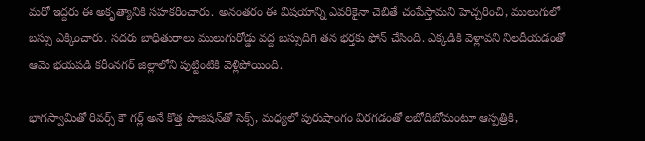మరో ఇద్దరు ఈ అకృత్యానికి సహకరించారు. అనంతరం ఈ విషయాన్ని ఎవరికైనా చెబితే చంపేస్తామని హెచ్చరించి, ములుగులో బస్సు ఎక్కించారు. సదరు బాధితురాలు ములుగురోడ్డు వద్ద బస్సుదిగి తన భర్తకు ఫోన్‌ చేసింది. ఎక్కడికి వెళ్లావని నిలదీయడంతో ఆమె భయపడి కరీంనగర్‌ జిల్లాలోని పుట్టింటికి వెళ్లిపోయింది.

భాగస్వామితో రివర్స్ కౌ గర్ల్ అనే కొత్త పొజిషన్‌తో సెక్స్, మధ్యలో పురుషాంగం విరగడంతో లబోదిబోమంటూ ఆస్పత్రికి,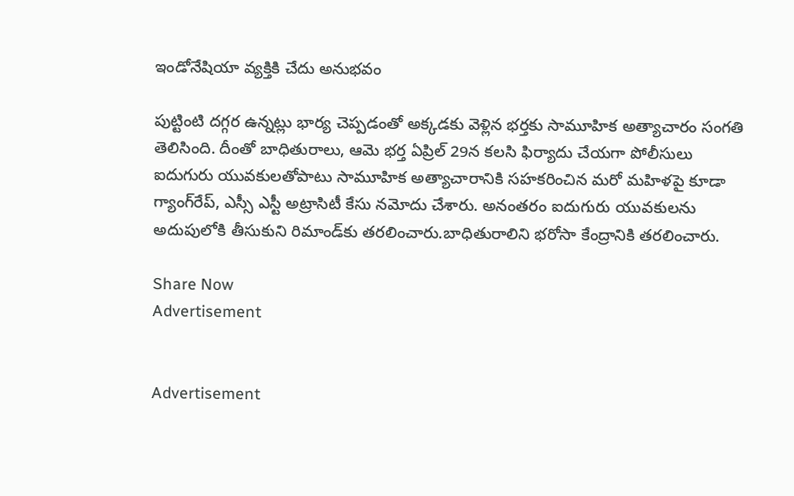ఇండోనేషియా వ్యక్తికి చేదు అనుభవం

పుట్టింటి దగ్గర ఉన్నట్లు భార్య చెప్పడంతో అక్కడకు వెళ్లిన భర్తకు సామూహిక అత్యాచారం సంగతి తెలిసింది. దీంతో బాధితురాలు, ఆమె భర్త ఏప్రిల్‌ 29న కలసి ఫిర్యాదు చేయగా పోలీసులు ఐదుగురు యువకులతోపాటు సామూహిక అత్యాచారానికి సహకరించిన మరో మహిళపై కూడా గ్యాంగ్‌రేప్, ఎస్సీ ఎస్టీ అట్రాసిటీ కేసు నమోదు చేశారు. అనంతరం ఐదుగురు యువకులను అదుపులోకి తీసుకుని రిమాండ్‌కు తరలించారు.బాధితురాలిని భరోసా కేంద్రానికి తరలించారు.

Share Now
Advertisement


Advertisement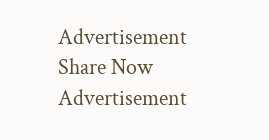Advertisement
Share Now
Advertisement